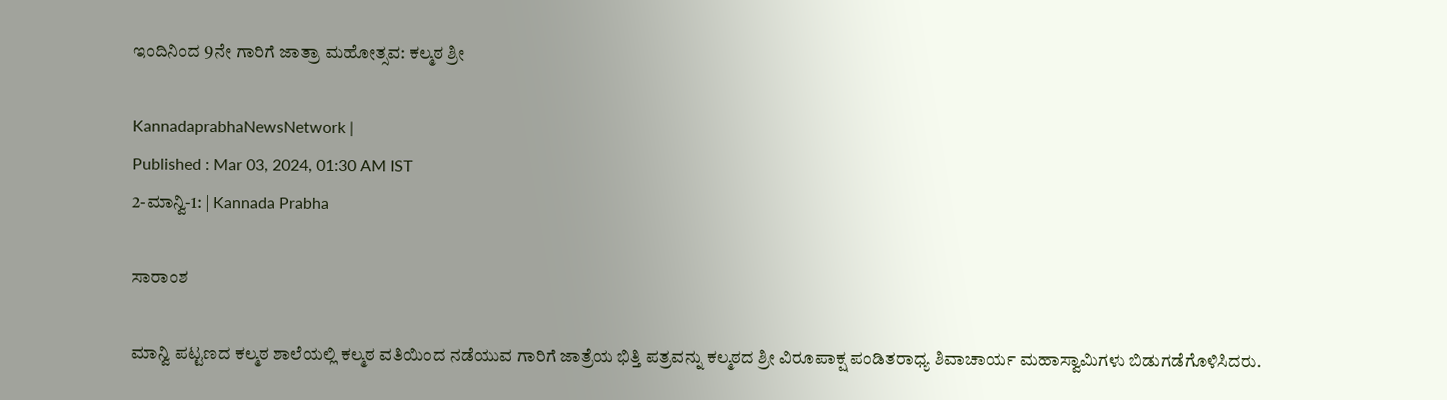ಇಂದಿನಿಂದ 9ನೇ ಗಾರಿಗೆ ಜಾತ್ರಾ ಮಹೋತ್ಸವ: ಕಲ್ಮಠ ಶ್ರೀ

KannadaprabhaNewsNetwork |
Published : Mar 03, 2024, 01:30 AM IST
2-ಮಾನ್ವಿ-1: | Kannada Prabha

ಸಾರಾಂಶ

ಮಾನ್ವಿ ಪಟ್ಟಣದ ಕಲ್ಮಠ ಶಾಲೆಯಲ್ಲಿ ಕಲ್ಮಠ ವತಿಯಿಂದ ನಡೆಯುವ ಗಾರಿಗೆ ಜಾತ್ರೆಯ ಭಿತ್ತಿ ಪತ್ರವನ್ನು ಕಲ್ಮಠದ ಶ್ರೀ ವಿರೂಪಾಕ್ಷ ಪಂಡಿತರಾಧ್ಯ ಶಿವಾಚಾರ್ಯ ಮಹಾಸ್ವಾಮಿಗಳು ಬಿಡುಗಡೆಗೊಳಿಸಿದರು.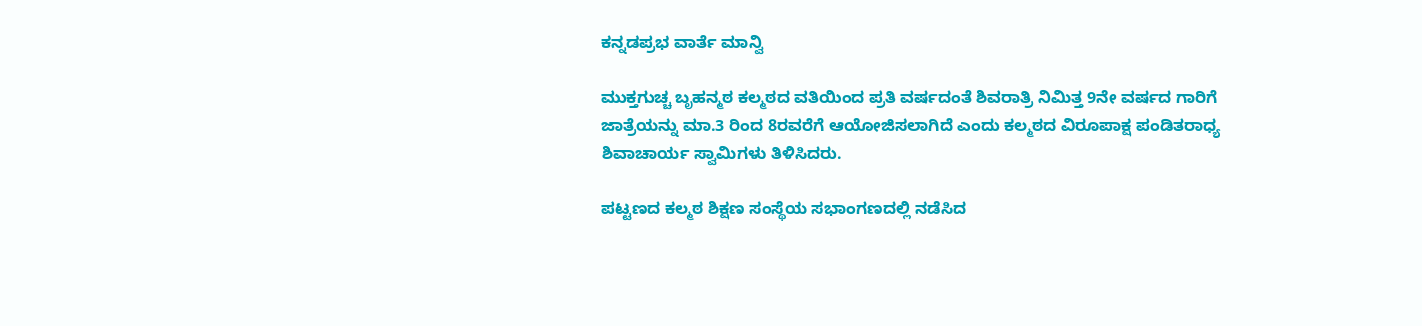ಕನ್ನಡಪ್ರಭ ವಾರ್ತೆ ಮಾನ್ವಿ

ಮುಕ್ತಗುಚ್ಚ ಬೃಹನ್ಮಠ ಕಲ್ಮಠದ ವತಿಯಿಂದ ಪ್ರತಿ ವರ್ಷದಂತೆ ಶಿವರಾತ್ರಿ ನಿಮಿತ್ತ 9ನೇ ವರ್ಷದ ಗಾರಿಗೆ ಜಾತ್ರೆಯನ್ನು ಮಾ.3 ರಿಂದ 8ರವರೆಗೆ ಆಯೋಜಿಸಲಾಗಿದೆ ಎಂದು ಕಲ್ಮಠದ ವಿರೂಪಾಕ್ಷ ಪಂಡಿತರಾಧ್ಯ ಶಿವಾಚಾರ್ಯ ಸ್ವಾಮಿಗಳು ತಿಳಿಸಿದರು.

ಪಟ್ಟಣದ ಕಲ್ಮಠ ಶಿಕ್ಷಣ ಸಂಸ್ಥೆಯ ಸಭಾಂಗಣದಲ್ಲಿ ನಡೆಸಿದ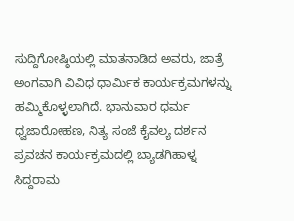ಸುದ್ದಿಗೋಷ್ಠಿಯಲ್ಲಿ ಮಾತನಾಡಿದ ಅವರು, ಜಾತ್ರೆ ಅಂಗವಾಗಿ ವಿವಿಧ ಧಾರ್ಮಿಕ ಕಾರ್ಯಕ್ರಮಗಳನ್ನು ಹಮ್ಮಿಕೊಳ್ಳಲಾಗಿದೆ. ಭಾನುವಾರ ಧರ್ಮ ಧ್ವಜಾರೋಹಣ, ನಿತ್ಯ ಸಂಜೆ ಕೈವಲ್ಯ ದರ್ಶನ ಪ್ರವಚನ ಕಾರ್ಯಕ್ರಮದಲ್ಲಿ ಬ್ಯಾಡಗಿಹಾಳ್ನ ಸಿದ್ದರಾಮ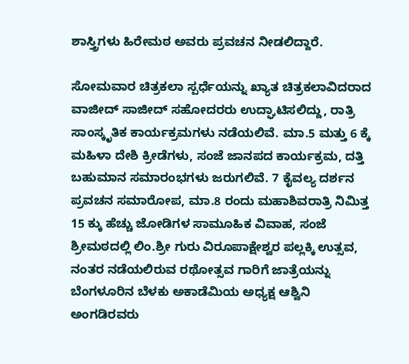ಶಾಸ್ತ್ರಿಗಳು ಹಿರೇಮಠ ಅವರು ಪ್ರವಚನ ನೀಡಲಿದ್ದಾರೆ.

ಸೋಮವಾರ ಚಿತ್ರಕಲಾ ಸ್ಪರ್ಧೆಯನ್ನು ಖ್ಯಾತ ಚಿತ್ರಕಲಾವಿದರಾದ ವಾಜೀದ್ ಸಾಜೀದ್ ಸಹೋದರರು ಉದ್ಘಾಟಿಸಲಿದ್ದು, ರಾತ್ರಿ ಸಾಂಸ್ಕೃತಿಕ ಕಾರ್ಯಕ್ರಮಗಳು ನಡೆಯಲಿವೆ. ಮಾ.5 ಮತ್ತು 6 ಕ್ಕೆ ಮಹಿಳಾ ದೇಶಿ ಕ್ರೀಡೆಗಳು, ಸಂಜೆ ಜಾನಪದ ಕಾರ್ಯಕ್ರಮ, ದತ್ತಿ ಬಹುಮಾನ ಸಮಾರಂಭಗಳು ಜರುಗಲಿವೆ. 7 ಕೈವಲ್ಯ ದರ್ಶನ ಪ್ರವಚನ ಸಮಾರೋಪ, ಮಾ.8 ರಂದು ಮಹಾಶಿವರಾತ್ರಿ ನಿಮಿತ್ತ 15 ಕ್ಕು ಹೆಚ್ಚು ಜೋಡಿಗಳ ಸಾಮೂಹಿಕ ವಿವಾಹ, ಸಂಜೆ ಶ್ರೀಮಠದಲ್ಲಿ ಲಿಂ.ಶ್ರೀ ಗುರು ವಿರೂಪಾಕ್ಷೇಶ್ವರ ಪಲ್ಲಕ್ಕಿ ಉತ್ಸವ, ನಂತರ ನಡೆಯಲಿರುವ ರಥೋತ್ಸವ ಗಾರಿಗೆ ಜಾತ್ರೆಯನ್ನು ಬೆಂಗಳೂರಿನ ಬೆಳಕು ಅಕಾಡೆಮಿಯ ಅಧ್ಯಕ್ಷ ಆಶ್ವಿನಿ ಅಂಗಡಿರವರು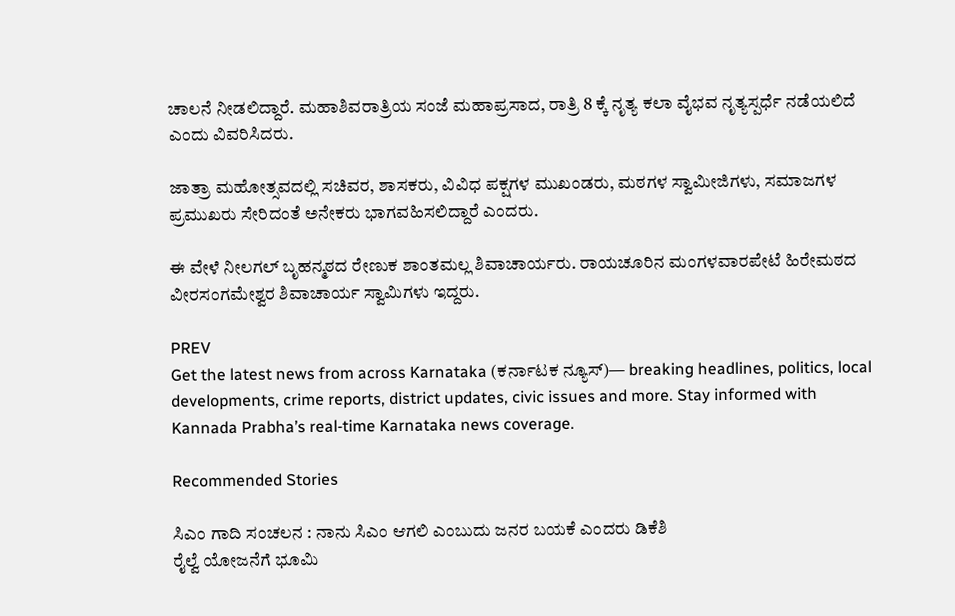ಚಾಲನೆ ನೀಡಲಿದ್ದಾರೆ. ಮಹಾಶಿವರಾತ್ರಿಯ ಸಂಜೆ ಮಹಾಪ್ರಸಾದ, ರಾತ್ರಿ 8 ಕ್ಕೆ ನೃತ್ಯ ಕಲಾ ವೈಭವ ನೃತ್ಯಸ್ಪರ್ಧೆ ನಡೆಯಲಿದೆ ಎಂದು ವಿವರಿಸಿದರು.

ಜಾತ್ರಾ ಮಹೋತ್ಸವದಲ್ಲಿ ಸಚಿವರ, ಶಾಸಕರು, ವಿವಿಧ ಪಕ್ಷಗಳ ಮುಖಂಡರು, ಮಠಗಳ ಸ್ವಾಮೀಜಿಗಳು, ಸಮಾಜಗಳ ಪ್ರಮುಖರು ಸೇರಿದಂತೆ ಅನೇಕರು ಭಾಗವಹಿಸಲಿದ್ದಾರೆ ಎಂದರು.

ಈ ವೇಳೆ ನೀಲಗಲ್ ಬೃಹನ್ಮಠದ ರೇಣುಕ ಶಾಂತಮಲ್ಲ ಶಿವಾಚಾರ್ಯರು. ರಾಯಚೂರಿನ ಮಂಗಳವಾರಪೇಟೆ ಹಿರೇಮಠದ ವೀರಸಂಗಮೇಶ್ವರ ಶಿವಾಚಾರ್ಯ ಸ್ವಾಮಿಗಳು ಇದ್ದರು.

PREV
Get the latest news from across Karnataka (ಕರ್ನಾಟಕ ನ್ಯೂಸ್)— breaking headlines, politics, local developments, crime reports, district updates, civic issues and more. Stay informed with Kannada Prabha’s real‑time Karnataka news coverage.

Recommended Stories

ಸಿಎಂ ಗಾದಿ ಸಂಚಲನ : ನಾನು ಸಿಎಂ ಆಗಲಿ ಎಂಬುದು ಜನರ ಬಯಕೆ ಎಂದರು ಡಿಕೆಶಿ
ರೈಲ್ವೆ ಯೋಜನೆಗೆ ಭೂಮಿ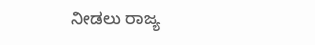ನೀಡಲು ರಾಜ್ಯ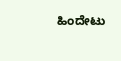ಹಿಂದೇಟು